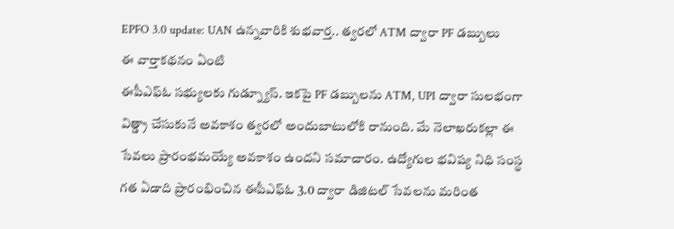EPFO 3.0 update: UAN ఉన్నవారికి శుభవార్త.. త్వరలో ATM ద్వారా PF డబ్బులు
ఈ వార్తాకథనం ఏంటి
ఈపీఎఫ్ఓ సభ్యులకు గుడ్న్యూస్. ఇకపై PF డబ్బులను ATM, UPI ద్వారా సులభంగా విత్డ్రా చేసుకునే అవకాశం త్వరలో అందుబాటులోకి రానుంది. మే నెలాఖరుకల్లా ఈ సేవలు ప్రారంభమయ్యే అవకాశం ఉందని సమాచారం. ఉద్యోగుల భవిష్య నిధి సంస్థ గత ఏడాది ప్రారంభించిన ఈపీఎఫ్ఓ 3.0 ద్వారా డిజిటల్ సేవలను మరింత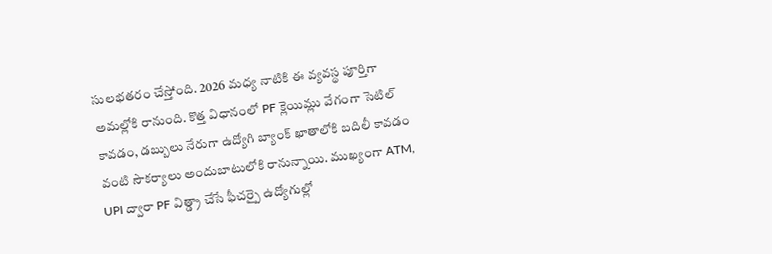సులభతరం చేస్తోంది. 2026 మధ్య నాటికి ఈ వ్యవస్థ పూర్తిగా అమల్లోకి రానుంది. కొత్త విధానంలో PF క్లెయిమ్లు వేగంగా సెటిల్ కావడం, డబ్బులు నేరుగా ఉద్యోగి బ్యాంక్ ఖాతాలోకి బదిలీ కావడం వంటి సౌకర్యాలు అందుబాటులోకి రానున్నాయి. ముఖ్యంగా ATM, UPI ద్వారా PF విత్డ్రా చేసే ఫీచర్పై ఉద్యోగుల్లో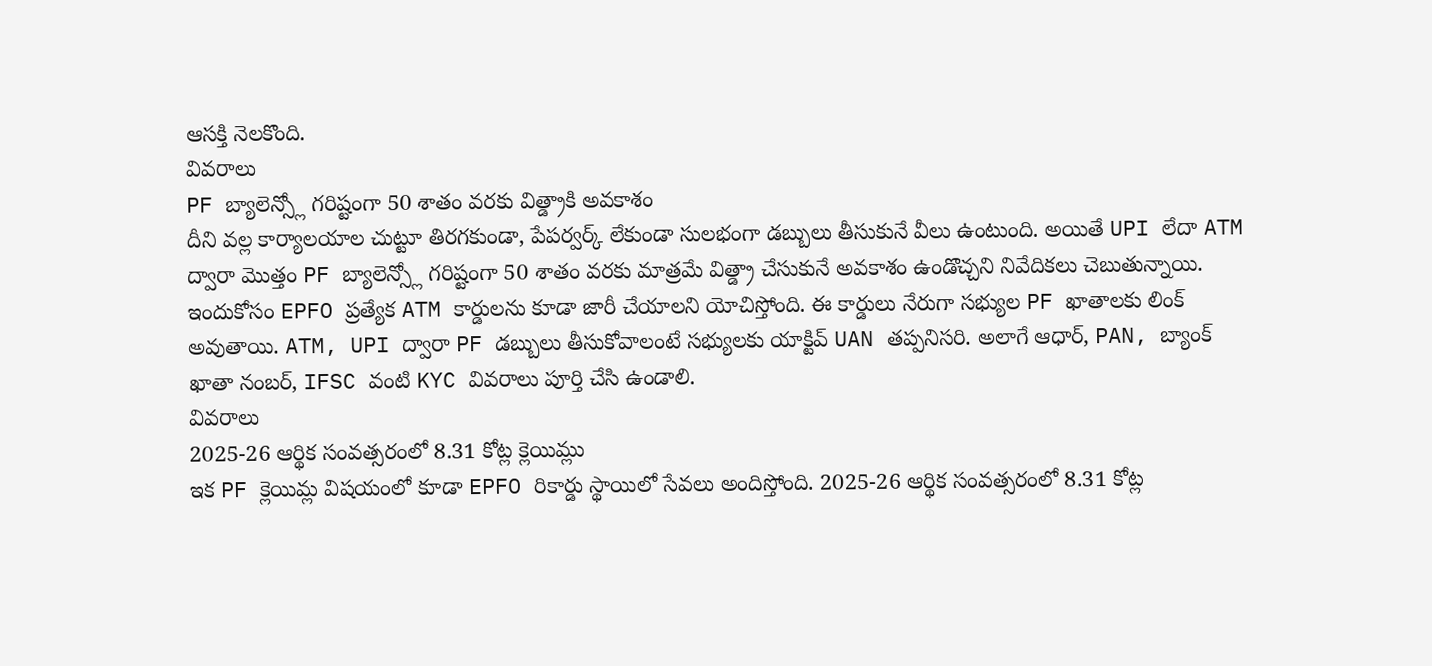ఆసక్తి నెలకొంది.
వివరాలు
PF బ్యాలెన్స్లో గరిష్టంగా 50 శాతం వరకు విత్డ్రాకి అవకాశం
దీని వల్ల కార్యాలయాల చుట్టూ తిరగకుండా, పేపర్వర్క్ లేకుండా సులభంగా డబ్బులు తీసుకునే వీలు ఉంటుంది. అయితే UPI లేదా ATM ద్వారా మొత్తం PF బ్యాలెన్స్లో గరిష్టంగా 50 శాతం వరకు మాత్రమే విత్డ్రా చేసుకునే అవకాశం ఉండొచ్చని నివేదికలు చెబుతున్నాయి. ఇందుకోసం EPFO ప్రత్యేక ATM కార్డులను కూడా జారీ చేయాలని యోచిస్తోంది. ఈ కార్డులు నేరుగా సభ్యుల PF ఖాతాలకు లింక్ అవుతాయి. ATM, UPI ద్వారా PF డబ్బులు తీసుకోవాలంటే సభ్యులకు యాక్టివ్ UAN తప్పనిసరి. అలాగే ఆధార్, PAN, బ్యాంక్ ఖాతా నంబర్, IFSC వంటి KYC వివరాలు పూర్తి చేసి ఉండాలి.
వివరాలు
2025-26 ఆర్థిక సంవత్సరంలో 8.31 కోట్ల క్లెయిమ్లు
ఇక PF క్లెయిమ్ల విషయంలో కూడా EPFO రికార్డు స్థాయిలో సేవలు అందిస్తోంది. 2025-26 ఆర్థిక సంవత్సరంలో 8.31 కోట్ల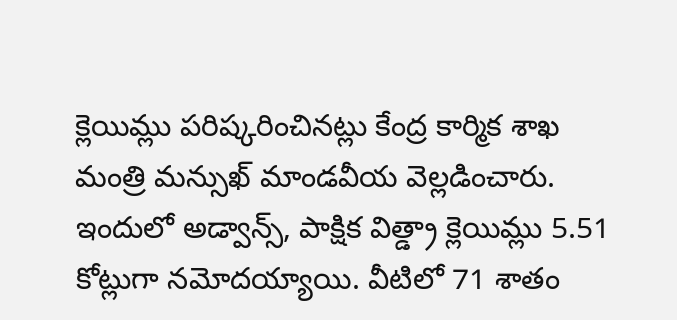క్లెయిమ్లు పరిష్కరించినట్లు కేంద్ర కార్మిక శాఖ మంత్రి మన్సుఖ్ మాండవీయ వెల్లడించారు. ఇందులో అడ్వాన్స్, పాక్షిక విత్డ్రా క్లెయిమ్లు 5.51 కోట్లుగా నమోదయ్యాయి. వీటిలో 71 శాతం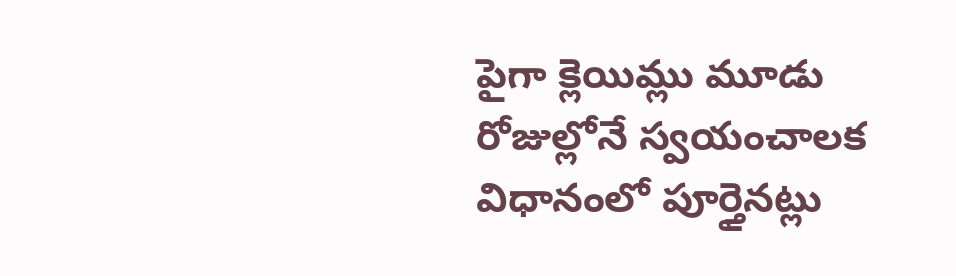పైగా క్లెయిమ్లు మూడు రోజుల్లోనే స్వయంచాలక విధానంలో పూర్తైనట్లు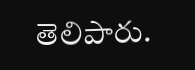తెలిపారు.